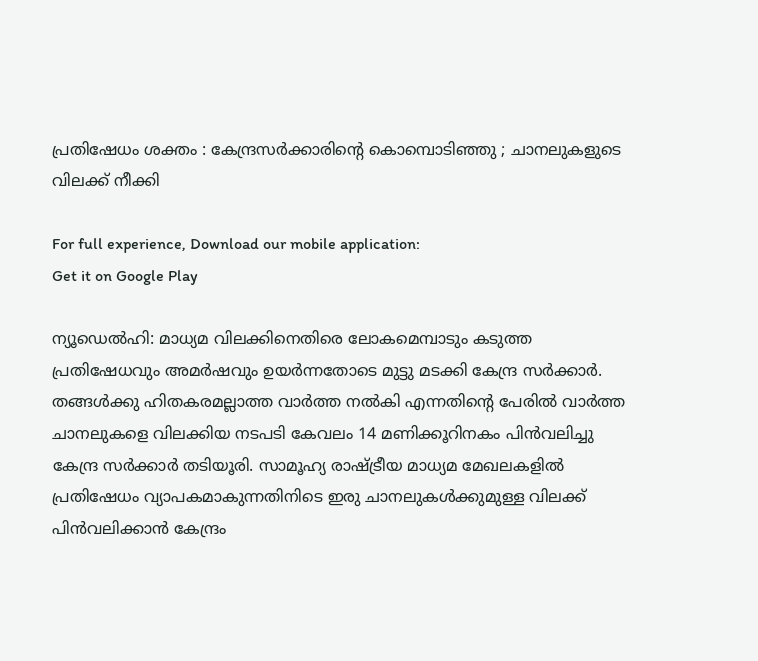പ്രതിഷേധം ശക്തം : കേന്ദ്രസര്‍ക്കാരിന്റെ കൊമ്പൊടിഞ്ഞു ; ചാനലുകളുടെ വിലക്ക് നീക്കി

For full experience, Download our mobile application:
Get it on Google Play

ന്യൂഡെല്‍ഹി: മാധ്യമ വിലക്കിനെതിരെ ലോകമെമ്പാടും കടുത്ത പ്രതിഷേധവും അമര്‍ഷവും ഉയര്‍ന്നതോടെ മുട്ടു മടക്കി കേന്ദ്ര സര്‍ക്കാര്‍. തങ്ങള്‍ക്കു ഹിതകരമല്ലാത്ത വാര്‍ത്ത നല്‍കി എന്നതിന്റെ പേരില്‍ വാര്‍ത്ത ചാനലുകളെ വിലക്കിയ നടപടി കേവലം 14 മണിക്കൂറിനകം പിന്‍വലിച്ചു കേന്ദ്ര സര്‍ക്കാര്‍ തടിയൂരി. സാമൂഹ്യ രാഷ്ട്രീയ മാധ്യമ മേഖലകളില്‍ പ്രതിഷേധം വ്യാപകമാകുന്നതിനിടെ ഇരു ചാനലുകള്‍ക്കുമുള്ള വിലക്ക് പിന്‍വലിക്കാന്‍ കേന്ദ്രം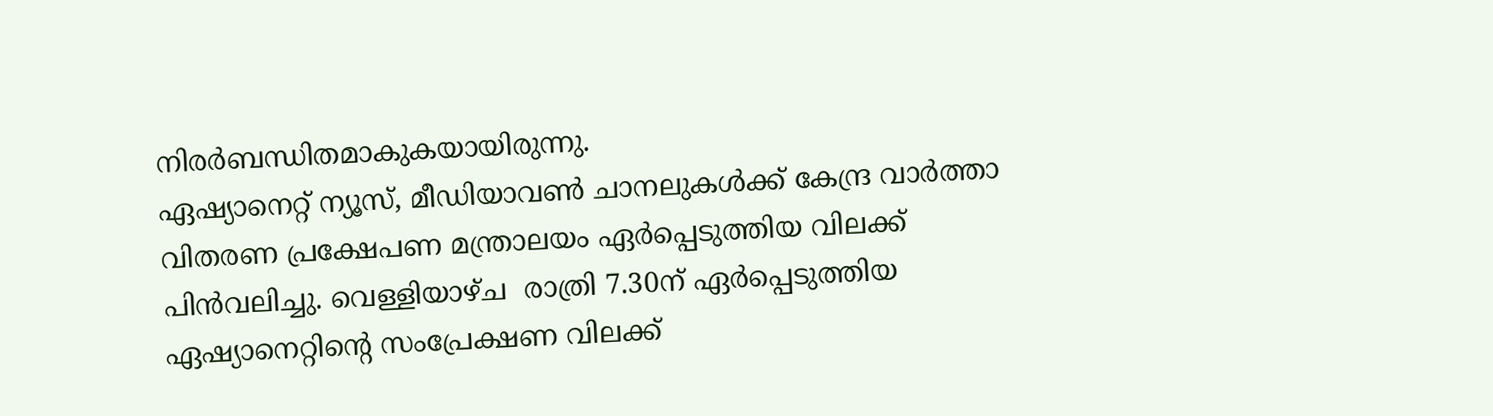നിരര്‍ബന്ധിതമാകുകയായിരുന്നു.
ഏഷ്യാനെറ്റ്‌ ന്യൂസ്‌, മീഡിയാവണ്‍ ചാനലുകള്‍ക്ക്‌ കേന്ദ്ര വാര്‍ത്താ വിതരണ പ്രക്ഷേപണ മന്ത്രാലയം ഏര്‍പ്പെടുത്തിയ വിലക്ക്‌ പിന്‍വലിച്ചു. വെള്ളിയാഴ്‌ച  രാത്രി 7.30ന്‌ ഏര്‍പ്പെടുത്തിയ ഏഷ്യാനെറ്റിന്റെ സംപ്രേക്ഷണ വിലക്ക്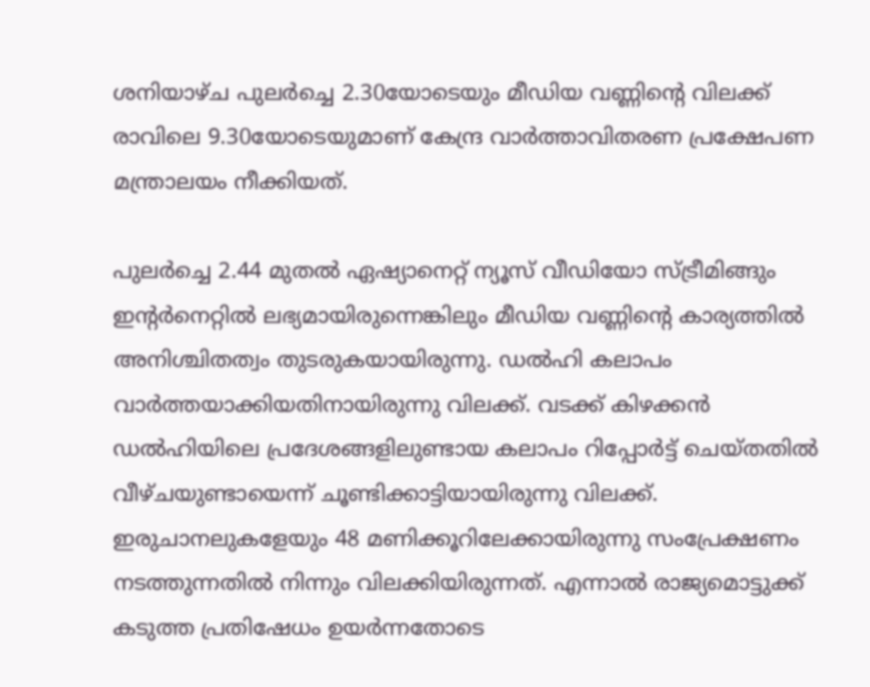ശനിയാഴ്ച പുലര്‍ച്ചെ 2.30യോടെയും മീഡിയ വണ്ണിന്റെ വിലക്ക് രാവിലെ 9.30യോടെയുമാണ് കേന്ദ്ര വാര്‍ത്താവിതരണ പ്രക്ഷേപണ മന്ത്രാലയം നീക്കിയത്.

പുലര്‍ച്ചെ 2.44 മുതല്‍ ഏഷ്യാനെറ്റ് ന്യൂസ് വീഡിയോ സ്ട്രീമിങ്ങും ഇന്റര്‍നെറ്റില്‍ ലഭ്യമായിരുന്നെങ്കിലും മീഡിയ വണ്ണിന്റെ കാര്യത്തില്‍ അനിശ്ചിതത്വം തുടരുകയായിരുന്നു. ഡല്‍ഹി കലാപം വാര്‍ത്തയാക്കിയതിനായിരുന്നു വിലക്ക്. വടക്ക് കിഴക്കന്‍ ഡല്‍ഹിയിലെ പ്രദേശങ്ങളിലുണ്ടായ കലാപം റിപ്പോര്‍ട്ട് ചെയ്തതില്‍ വീഴ്ചയുണ്ടായെന്ന് ചൂണ്ടിക്കാട്ടിയായിരുന്നു വിലക്ക്. ഇരുചാനലുകളേയും 48 മണിക്കൂറിലേക്കായിരുന്നു സംപ്രേക്ഷണം നടത്തുന്നതില്‍ നിന്നും വിലക്കിയിരുന്നത്. എന്നാല്‍ രാജ്യമൊട്ടുക്ക് കടുത്ത പ്രതിഷേധം ഉയര്‍ന്നതോടെ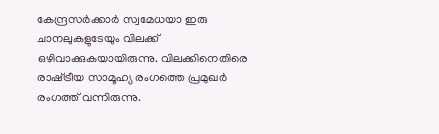കേന്ദ്രസര്‍ക്കാര്‍ സ്വമേധയാ ഇരു ചാനലുകളുടേയും വിലക്ക് ഒഴിവാക്കുകയായിരുന്നു. വിലക്കിനെതിരെ രാഷ്‌ട്രീയ സാമൂഹ്യ രംഗത്തെ പ്രമുഖര്‍ രംഗത്ത്‌ വന്നിരുന്നു.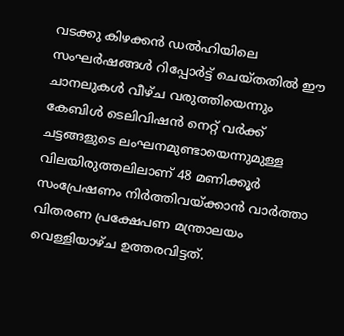വടക്കു കിഴക്കന്‍ ഡല്‍ഹിയിലെ സംഘര്‍ഷങ്ങള്‍ റിപ്പോര്‍ട്ട് ചെയ്തതില്‍ ഈ ചാനലുകള്‍ വീഴ്ച വരുത്തിയെന്നും കേബിള്‍ ടെലിവിഷന്‍ നെറ്റ് വര്‍ക്ക് ചട്ടങ്ങളുടെ ലംഘനമുണ്ടായെന്നുമുള്ള വിലയിരുത്തലിലാണ് 48 മണിക്കൂര്‍ സംപ്രേഷണം നിര്‍ത്തിവയ്ക്കാന്‍ വാര്‍ത്താ വിതരണ പ്രക്ഷേപണ മന്ത്രാലയം വെള്ളിയാഴ്ച ഉത്തരവിട്ടത്.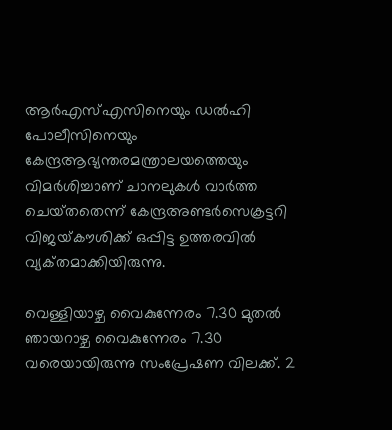ആര്‍എസ്‌എസിനെയും ഡല്‍ഹി പോലീസിനെയും കേന്ദ്രആഭ്യന്തരമന്ത്രാലയത്തെയും വിമര്‍ശിച്ചാണ്‌ ചാനലുകള്‍ വാര്‍ത്ത ചെയ്‌തതെന്ന്‌ കേന്ദ്രഅണ്ടര്‍സെക്രട്ടറി വിജയ്‌കൗശിക്ക്‌ ഒപ്പിട്ട ഉത്തരവില്‍ വ്യക്‌തമാക്കിയിരുന്നു.

വെള്ളിയാഴ്ച വൈകുന്നേരം 7.30 മുതല്‍ ഞായറാഴ്ച വൈകുന്നേരം 7.30 വരെയായിരുന്നു സംപ്രേഷണ വിലക്ക്. 2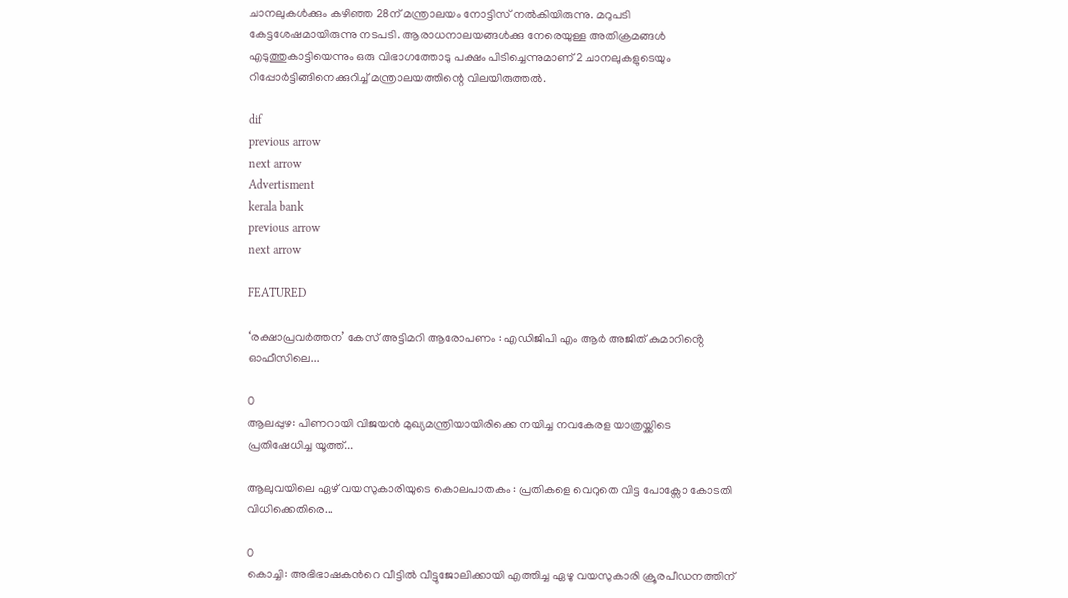ചാനലുകള്‍ക്കും കഴിഞ്ഞ 28ന് മന്ത്രാലയം നോട്ടിസ് നല്‍കിയിരുന്നു. മറുപടി കേട്ടശേഷമായിരുന്നു നടപടി. ആരാധനാലയങ്ങള്‍ക്കു നേരെയുള്ള അതിക്രമങ്ങള്‍ എടുത്തുകാട്ടിയെന്നും ഒരു വിഭാഗത്തോടു പക്ഷം പിടിച്ചെന്നുമാണ് 2 ചാനലുകളുടെയും റിപ്പോര്‍ട്ടിങ്ങിനെക്കുറിച്ച്‌ മന്ത്രാലയത്തിന്റെ വിലയിരുത്തല്‍.

dif
previous arrow
next arrow
Advertisment
kerala bank
previous arrow
next arrow

FEATURED

‘രക്ഷാപ്രവർത്തന’ കേസ് അട്ടിമറി ആരോപണം : എഡിജിപി എം ആർ അജിത് കുമാറിൻ്റെ ഓഫീസിലെ...

0
ആലപ്പുഴ: പിണറായി വിജയൻ മുഖ്യമന്ത്രിയായിരിക്കെ നയിച്ച നവകേരള യാത്രയ്ക്കിടെ പ്രതിഷേധിച്ച യൂത്ത്...

ആലുവയിലെ ഏഴ് വയസുകാരിയുടെ കൊലപാതകം : പ്രതികളെ വെറുതെ വിട്ട പോക്സോ കോടതി വിധിക്കെതിരെ...

0
കൊച്ചി: അഭിഭാഷകന്‍റെ വീട്ടില്‍ വീട്ടുജോലിക്കായി എത്തിച്ച ഏഴു വയസുകാരി ക്രൂരപീഡനത്തിന്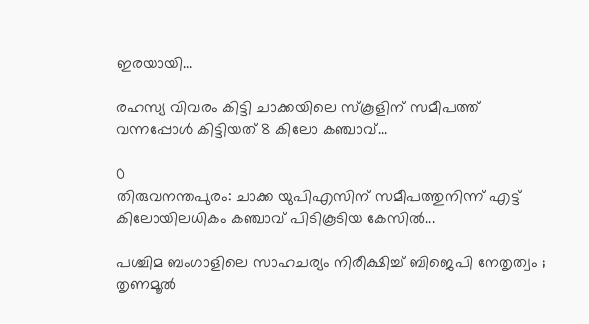ഇരയായി...

രഹസ്യ വിവരം കിട്ടി ചാക്കയിലെ സ്കൂളിന് സമീപത്ത് വന്നപ്പോൾ കിട്ടിയത് 8 കിലോ കഞ്ചാവ്...

0
തിരുവനന്തപുരം: ചാക്ക യുപിഎസിന് സമീപത്തുനിന്ന് എട്ട് കിലോയിലധികം കഞ്ചാവ് പിടികൂടിയ കേസിൽ...

പശ്ചിമ ബംഗാളിലെ സാഹചര്യം നിരീക്ഷിച്ച് ബിജെപി നേതൃത്വം ; തൃണമൂൽ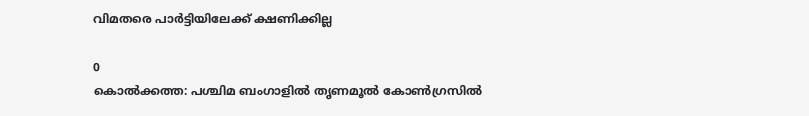വിമതരെ പാർട്ടിയിലേക്ക് ക്ഷണിക്കില്ല

0
കൊൽക്കത്ത: പശ്ചിമ ബംഗാളിൽ തൃണമൂൽ കോൺഗ്രസിൽ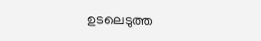ഉടലെടുത്ത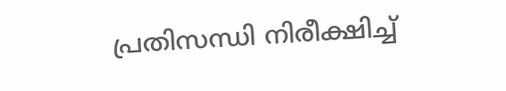പ്രതിസന്ധി നിരീക്ഷിച്ച്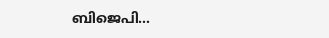ബിജെപി...